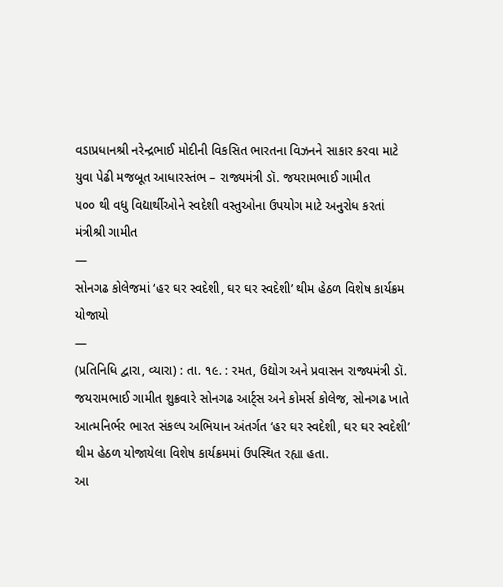વડાપ્રધાનશ્રી નરેન્દ્રભાઈ મોદીની વિકસિત ભારતના વિઝનને સાકાર કરવા માટે યુવા પેઢી મજબૂત આધારસ્તંભ – રાજ્યમંત્રી ડૉ. જયરામભાઈ ગામીત
૫૦૦ થી વધુ વિદ્યાર્થીઓને સ્વદેશી વસ્તુઓના ઉપયોગ માટે અનુરોધ કરતાં મંત્રીશ્રી ગામીત
—
સોનગઢ કોલેજમાં ‘હર ઘર સ્વદેશી, ઘર ઘર સ્વદેશી’ થીમ હેઠળ વિશેષ કાર્યક્રમ યોજાયો
—
(પ્રતિનિધિ દ્વારા, વ્યારા) : તા. ૧૯. : રમત, ઉદ્યોગ અને પ્રવાસન રાજ્યમંત્રી ડૉ. જયરામભાઈ ગામીત શુક્રવારે સોનગઢ આર્ટ્સ અને કોમર્સ કોલેજ, સોનગઢ ખાતે આત્મનિર્ભર ભારત સંકલ્પ અભિયાન અંતર્ગત ‘હર ઘર સ્વદેશી, ઘર ઘર સ્વદેશી’ થીમ હેઠળ યોજાયેલા વિશેષ કાર્યક્રમમાં ઉપસ્થિત રહ્યા હતા.
આ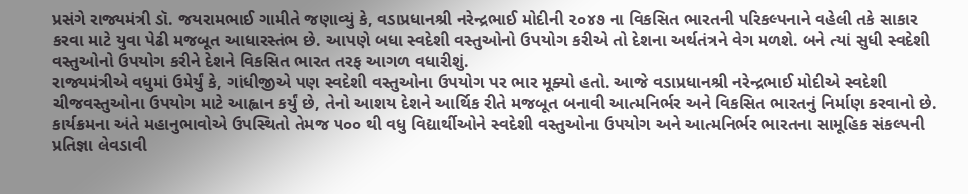પ્રસંગે રાજ્યમંત્રી ડૉ. જયરામભાઈ ગામીતે જણાવ્યું કે, વડાપ્રધાનશ્રી નરેન્દ્રભાઈ મોદીની ૨૦૪૭ ના વિકસિત ભારતની પરિકલ્પનાને વહેલી તકે સાકાર કરવા માટે યુવા પેઢી મજબૂત આધારસ્તંભ છે. આપણે બધા સ્વદેશી વસ્તુઓનો ઉપયોગ કરીએ તો દેશના અર્થતંત્રને વેગ મળશે. બને ત્યાં સુધી સ્વદેશી વસ્તુઓનો ઉપયોગ કરીને દેશને વિકસિત ભારત તરફ આગળ વધારીશું.
રાજ્યમંત્રીએ વધુમાં ઉમેર્યું કે, ગાંધીજીએ પણ સ્વદેશી વસ્તુઓના ઉપયોગ પર ભાર મૂક્યો હતો. આજે વડાપ્રધાનશ્રી નરેન્દ્રભાઈ મોદીએ સ્વદેશી ચીજવસ્તુઓના ઉપયોગ માટે આહ્વાન કર્યું છે, તેનો આશય દેશને આર્થિક રીતે મજબૂત બનાવી આત્મનિર્ભર અને વિકસિત ભારતનું નિર્માણ કરવાનો છે.
કાર્યક્રમના અંતે મહાનુભાવોએ ઉપસ્થિતો તેમજ ૫૦૦ થી વધુ વિદ્યાર્થીઓને સ્વદેશી વસ્તુઓના ઉપયોગ અને આત્મનિર્ભર ભારતના સામૂહિક સંકલ્પની પ્રતિજ્ઞા લેવડાવી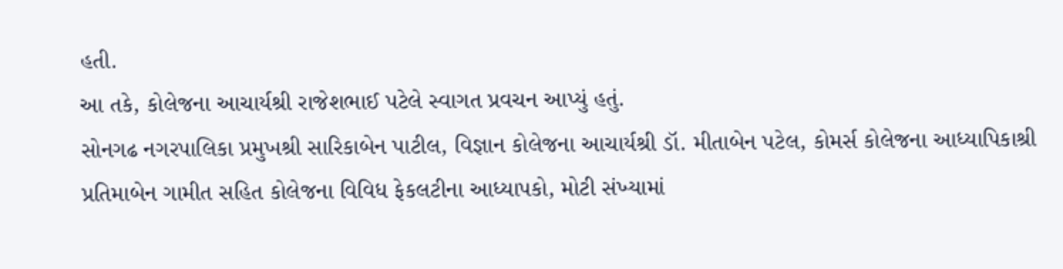હતી.
આ તકે, કોલેજના આચાર્યશ્રી રાજેશભાઈ પટેલે સ્વાગત પ્રવચન આપ્યું હતું.
સોનગઢ નગરપાલિકા પ્રમુખશ્રી સારિકાબેન પાટીલ, વિજ્ઞાન કોલેજના આચાર્યશ્રી ડૉ. મીતાબેન પટેલ, કોમર્સ કોલેજના આધ્યાપિકાશ્રી પ્રતિમાબેન ગામીત સહિત કોલેજના વિવિધ ફેકલટીના આધ્યાપકો, મોટી સંખ્યામાં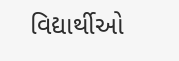વિદ્યાર્થીઓ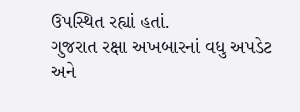ઉપસ્થિત રહ્યાં હતાં.
ગુજરાત રક્ષા અખબારનાં વધુ અપડેટ અને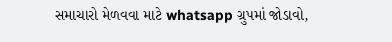સમાચારો મેળવવા માટે whatsapp ગ્રુપમાં જોડાવો,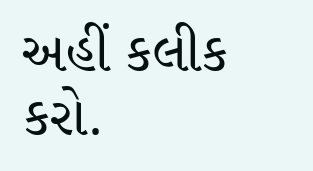અહીં કલીક કરો.